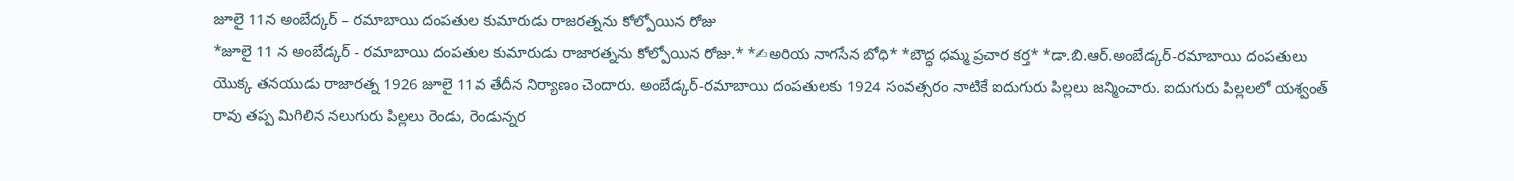జూలై 11న అంబేద్కర్ – రమాబాయి దంపతుల కుమారుడు రాజరత్నను కోల్పోయిన రోజు
*జూలై 11 న అంబేడ్కర్ - రమాబాయి దంపతుల కుమారుడు రాజారత్నను కోల్పోయిన రోజు.* *✍అరియ నాగసేన బోధి* *బౌద్ధ ధమ్మ ప్రచార కర్త* *డా.బి.ఆర్.అంబేడ్కర్-రమాబాయి దంపతులు యొక్క తనయుడు రాజారత్న 1926 జూలై 11వ తేదీన నిర్యాణం చెందారు. అంబేడ్కర్-రమాబాయి దంపతులకు 1924 సంవత్సరం నాటికే ఐదుగురు పిల్లలు జన్మించారు. ఐదుగురు పిల్లలలో యశ్వంత్ రావు తప్ప మిగిలిన నలుగురు పిల్లలు రెండు, రెండున్నర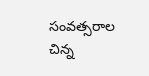సంవత్సరాల చిన్న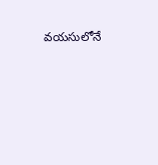వయసులోనే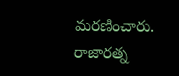మరణించారు. రాజారత్న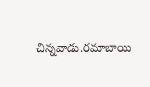చిన్నవాడు.రమాబాయి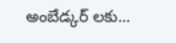అంబేడ్కర్ లకు...